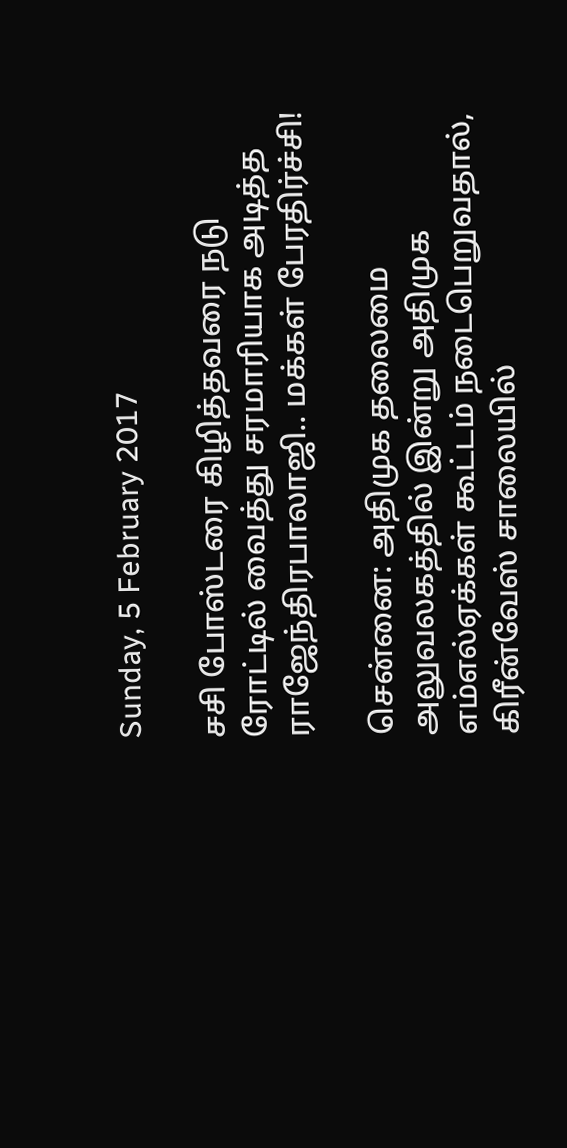Sunday, 5 February 2017

சசி போஸ்டரை கிழித்தவரை நடு ரோட்டில் வைத்து சரமாரியாக அடித்த ராஜேந்திரபாலாஜி.. மக்கள் பேரதிர்ச்சி!

சென்னை: அதிமுக தலைமை அலுவலகத்தில் இன்று அதிமுக எம்எல்ஏக்கள் கூட்டம் நடைபெறுவதால், கிரீன்வேஸ் சாலையில்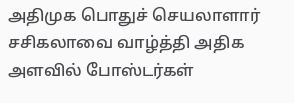அதிமுக பொதுச் செயலாளார் சசிகலாவை வாழ்த்தி அதிக அளவில் போஸ்டர்கள்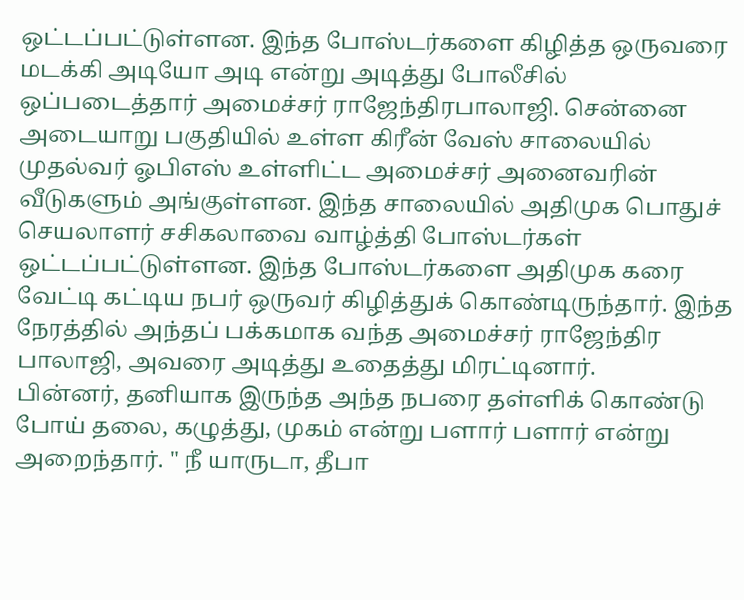ஒட்டப்பட்டுள்ளன. இந்த போஸ்டர்களை கிழித்த ஒருவரை மடக்கி அடியோ அடி என்று அடித்து போலீசில் ஒப்படைத்தார் அமைச்சர் ராஜேந்திரபாலாஜி. சென்னை அடையாறு பகுதியில் உள்ள கிரீன் வேஸ் சாலையில் முதல்வர் ஓபிஎஸ் உள்ளிட்ட அமைச்சர் அனைவரின் வீடுகளும் அங்குள்ளன. இந்த சாலையில் அதிமுக பொதுச் செயலாளர் சசிகலாவை வாழ்த்தி போஸ்டர்கள் ஒட்டப்பட்டுள்ளன. இந்த போஸ்டர்களை அதிமுக கரை வேட்டி கட்டிய நபர் ஒருவர் கிழித்துக் கொண்டிருந்தார். இந்த நேரத்தில் அந்தப் பக்கமாக வந்த அமைச்சர் ராஜேந்திர பாலாஜி, அவரை அடித்து உதைத்து மிரட்டினார்.
பின்னர், தனியாக இருந்த அந்த நபரை தள்ளிக் கொண்டு போய் தலை, கழுத்து, முகம் என்று பளார் பளார் என்று அறைந்தார். " நீ யாருடா, தீபா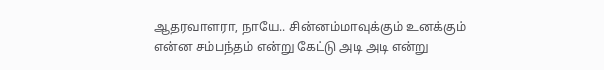ஆதரவாளரா, நாயே.. சின்னம்மாவுக்கும் உனக்கும் என்ன சம்பந்தம் என்று கேட்டு அடி அடி என்று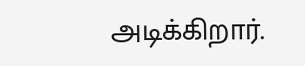அடிக்கிறார்.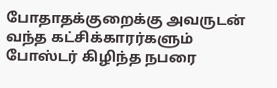போதாதக்குறைக்கு அவருடன் வந்த கட்சிக்காரர்களும் போஸ்டர் கிழிந்த நபரை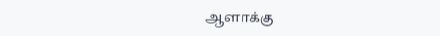ஆளாக்கு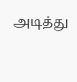அடித்து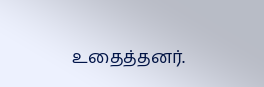உதைத்தனர்.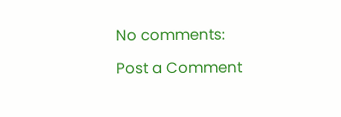No comments:

Post a Comment